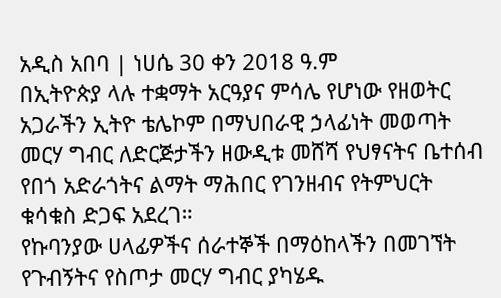አዲስ አበባ | ነሀሴ 30 ቀን 2018 ዓ.ም
በኢትዮጵያ ላሉ ተቋማት አርዓያና ምሳሌ የሆነው የዘወትር አጋራችን ኢትዮ ቴሌኮም በማህበራዊ ኃላፊነት መወጣት መርሃ ግብር ለድርጅታችን ዘውዲቱ መሸሻ የህፃናትና ቤተሰብ የበጎ አድራጎትና ልማት ማሕበር የገንዘብና የትምህርት ቁሳቁስ ድጋፍ አደረገ።
የኩባንያው ሀላፊዎችና ሰራተኞች በማዕከላችን በመገኘት የጉብኝትና የስጦታ መርሃ ግብር ያካሄዱ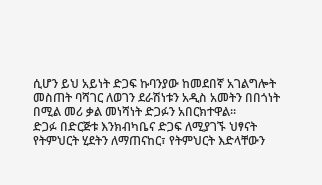ሲሆን ይህ አይነት ድጋፍ ኩባንያው ከመደበኛ አገልግሎት መስጠት ባሻገር ለወገን ደራሽነቱን አዲስ አመትን በበጎነት በሚል መሪ ቃል መነሻነት ድጋፉን አበርክተዋል፡፡
ድጋፉ በድርጅቱ እንክብካቤና ድጋፍ ለሚያገኙ ህፃናት የትምህርት ሂደትን ለማጠናከር፣ የትምህርት እድላቸውን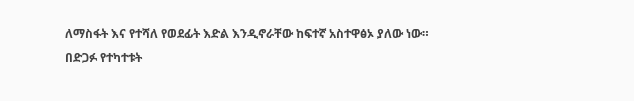ለማስፋት እና የተሻለ የወደፊት እድል እንዲኖራቸው ከፍተኛ አስተዋፅኦ ያለው ነው።
በድጋፉ የተካተቱት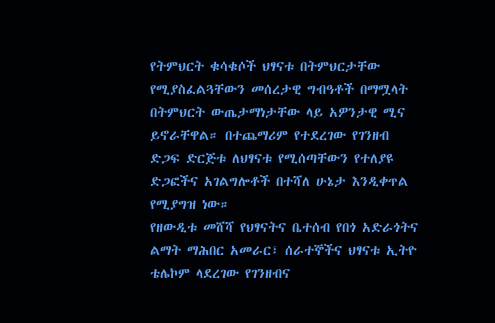የትምህርት ቁሳቁሶች ህፃናቱ በትምህርታቸው የሚያስፈልጓቸውን መሰረታዊ ግብዓቶች በማሟላት በትምህርት ውጤታማነታቸው ላይ አዎንታዊ ሚና ይኖራቸዋል። በተጨማሪም የተደረገው የገንዘብ ድጋፍ ድርጅቱ ለህፃናቱ የሚሰጣቸውን የተለያዩ ድጋፎችና አገልግሎቶች በተሻለ ሁኔታ እንዲቀጥል የሚያግዝ ነው።
የዘውዲቱ መሸሻ የህፃናትና ቤተሰብ የበጎ አድራጎትና ልማት ማሕበር አመራር፣ ሰራተኞችና ህፃናቱ ኢትዮ ቴሌኮም ላደረገው የገንዘብና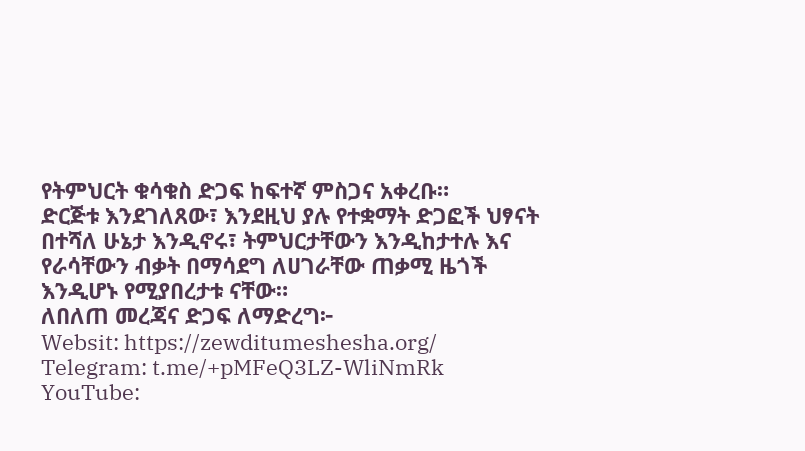የትምህርት ቁሳቁስ ድጋፍ ከፍተኛ ምስጋና አቀረቡ።
ድርጅቱ እንደገለጸው፣ እንደዚህ ያሉ የተቋማት ድጋፎች ህፃናት በተሻለ ሁኔታ እንዲኖሩ፣ ትምህርታቸውን እንዲከታተሉ እና የራሳቸውን ብቃት በማሳደግ ለሀገራቸው ጠቃሚ ዜጎች እንዲሆኑ የሚያበረታቱ ናቸው።
ለበለጠ መረጃና ድጋፍ ለማድረግ፦
Websit: https://zewditumeshesha.org/
Telegram: t.me/+pMFeQ3LZ-WliNmRk
YouTube: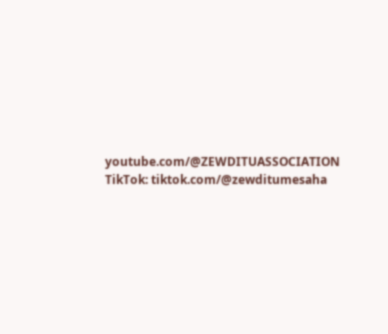youtube.com/@ZEWDITUASSOCIATION
TikTok: tiktok.com/@zewditumesaha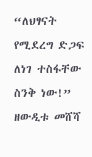“ለህፃናት የሚደረግ ድጋፍ ለነገ ተስፋቸው ስንቅ ነው!”
ዘውዲቱ መሸሻ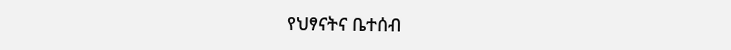የህፃናትና ቤተሰብ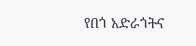የበጎ አድራጎትና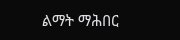ልማት ማሕበር